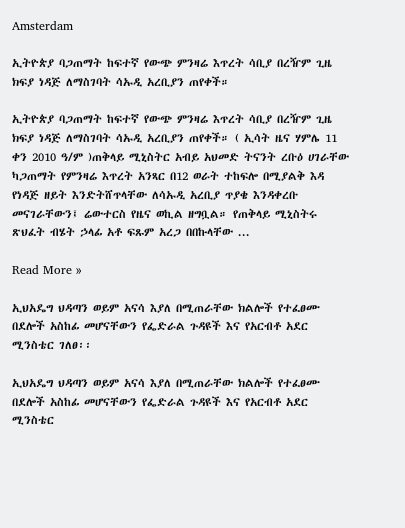Amsterdam

ኢትዮጵያ ባጋጠማት ከፍተኛ የውጭ ምንዛሬ እጥረት ሳቢያ በረዥም ጊዜ ክፍያ ነዳጅ ለማስገባት ሳኡዲ አረቢያን ጠየቀች።

ኢትዮጵያ ባጋጠማት ከፍተኛ የውጭ ምንዛሬ እጥረት ሳቢያ በረዥም ጊዜ ክፍያ ነዳጅ ለማስገባት ሳኡዲ አረቢያን ጠየቀች። ( ኢሳት ዜና ሃምሌ 11 ቀን 2010 ዓ/ም )ጠቅላይ ሚኒስትር አብይ አህመድ ትናንት ረቡዕ ሀገራቸው ካጋጠማት የምንዛሬ እጥረት አንጻር በ12 ወራት ተከፍሎ በሚያልቅ እዳ የነዳጅ ዘይት እንድትሸጥላቸው ለሳኡዲ አረቢያ ጥያቄ እንዳቀረቡ መናገራቸውን፤ ሬውተርስ የዜና ወኪል ዘግቧል። የጠቅላይ ሚኒስትሩ ጽህፈት ብሄት ኃላፊ አቶ ፍጹም አረጋ በበኩላቸው ...

Read More »

ኢህአዴግ ህዳጣን ወይም አናሳ እያለ በሚጠራቸው ክልሎች የተፈፀሙ በደሎች አስከፊ መሆናቸውን የፌድራል ጉዳዩች እና የአርብቶ አደር ሚንስቴር ገለፀ፡፡

ኢህአዴግ ህዳጣን ወይም አናሳ እያለ በሚጠራቸው ክልሎች የተፈፀሙ በደሎች አስከፊ መሆናቸውን የፌድራል ጉዳዩች እና የአርብቶ አደር ሚንስቴር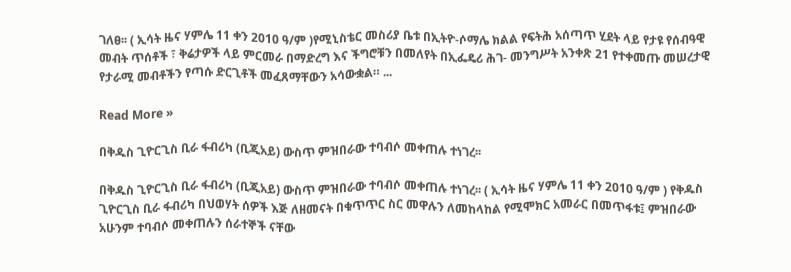ገለፀ፡፡ ( ኢሳት ዜና ሃምሌ 11 ቀን 2010 ዓ/ም )የሚኒስቴር መስሪያ ቤቱ በኢትዮ-ሶማሌ ክልል የፍትሕ አሰጣጥ ሂደት ላይ የታዩ የሰብዓዊ መብት ጥሰቶች ፣ ቅሬታዎች ላይ ምርመራ በማድረግ እና ችግሮቹን በመለየት በኢፌዴሪ ሕገ- መንግሥት አንቀጽ 21 የተቀመጡ መሠረታዊ የታራሚ መብቶችን የጣሱ ድርጊቶች መፈጸማቸውን አሳውቋል። ...

Read More »

በቅዱስ ጊዮርጊስ ቢራ ፋብሪካ (ቢጂአይ) ውስጥ ምዝበራው ተባብሶ መቀጠሉ ተነገረ፡፡

በቅዱስ ጊዮርጊስ ቢራ ፋብሪካ (ቢጂአይ) ውስጥ ምዝበራው ተባብሶ መቀጠሉ ተነገረ፡፡ ( ኢሳት ዜና ሃምሌ 11 ቀን 2010 ዓ/ም ) የቅዱስ ጊዮርጊስ ቢራ ፋብሪካ በህወሃት ሰዎች እጅ ለዘመናት በቁጥጥር ስር መዋሉን ለመከላከል የሚሞክር አመራር በመጥፋቱ፤ ምዝበራው አሁንም ተባብሶ መቀጠሉን ሰራተኞች ናቸው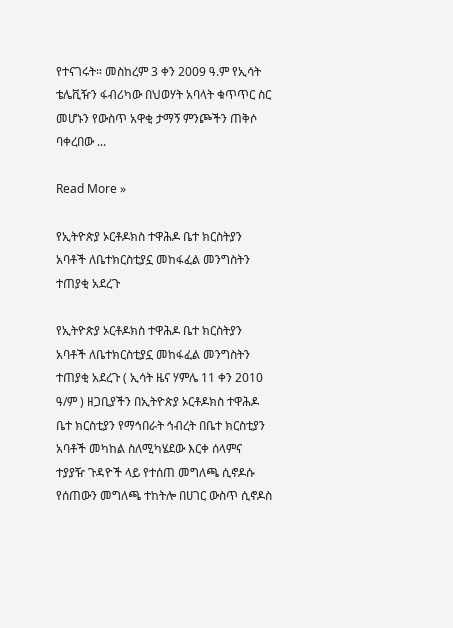የተናገሩት። መስከረም 3 ቀን 2009 ዓ.ም የኢሳት ቴሌቪዥን ፋብሪካው በህወሃት አባላት ቁጥጥር ስር መሆኑን የውስጥ አዋቂ ታማኝ ምንጮችን ጠቅሶ ባቀረበው ...

Read More »

የኢትዮጵያ ኦርቶዶክስ ተዋሕዶ ቤተ ክርስትያን አባቶች ለቤተክርስቲያኗ መከፋፈል መንግስትን ተጠያቂ አደረጉ

የኢትዮጵያ ኦርቶዶክስ ተዋሕዶ ቤተ ክርስትያን አባቶች ለቤተክርስቲያኗ መከፋፈል መንግስትን ተጠያቂ አደረጉ ( ኢሳት ዜና ሃምሌ 11 ቀን 2010 ዓ/ም ) ዘጋቢያችን በኢትዮጵያ ኦርቶዶክስ ተዋሕዶ ቤተ ክርስቲያን የማኅበራት ኅብረት በቤተ ክርስቲያን አባቶች መካከል ስለሚካሄደው እርቀ ሰላምና ተያያዥ ጉዳዮች ላይ የተሰጠ መግለጫ ሲኖዶሱ የሰጠውን መግለጫ ተከትሎ በሀገር ውስጥ ሲኖዶስ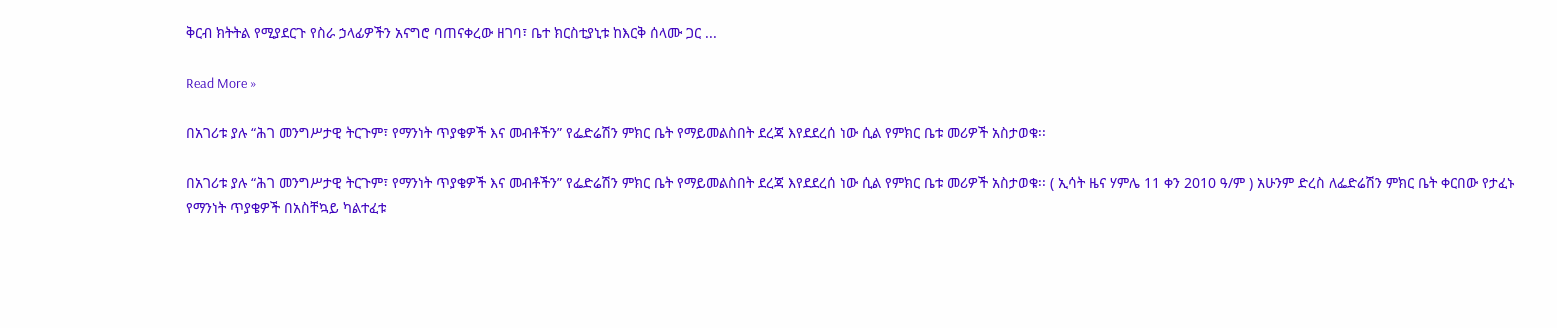ቅርብ ክትትል የሚያደርጉ የስራ ኃላፊዎችን አናግሮ ባጠናቀረው ዘገባ፣ ቤተ ክርስቲያኒቱ ከእርቅ ሰላሙ ጋር ...

Read More »

በአገሪቱ ያሉ “ሕገ መንግሥታዊ ትርጉም፣ የማንነት ጥያቄዎች እና መብቶችን” የፌድሬሽን ምክር ቤት የማይመልስበት ደረጃ እየደደረሰ ነው ሲል የምክር ቤቱ መሪዎች አስታወቁ፡፡

በአገሪቱ ያሉ “ሕገ መንግሥታዊ ትርጉም፣ የማንነት ጥያቄዎች እና መብቶችን” የፌድሬሽን ምክር ቤት የማይመልስበት ደረጃ እየደደረሰ ነው ሲል የምክር ቤቱ መሪዎች አስታወቁ፡፡ ( ኢሳት ዜና ሃምሌ 11 ቀን 2010 ዓ/ም ) አሁንም ድረስ ለፌድሬሽን ምክር ቤት ቀርበው የታፈኑ የማንነት ጥያቄዎች በአስቸኳይ ካልተፈቱ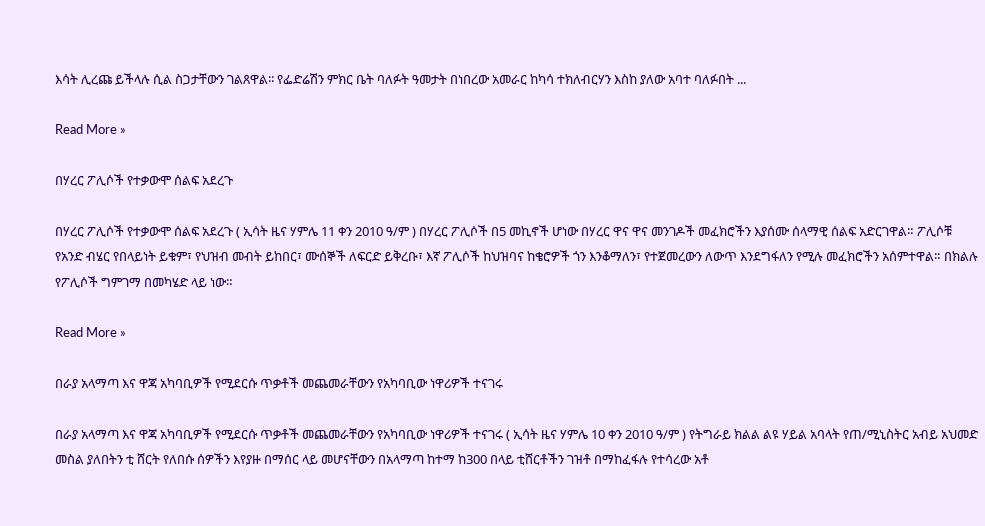እሳት ሊረጩ ይችላሉ ሲል ስጋታቸውን ገልጸዋል፡፡ የፌድሬሽን ምክር ቤት ባለፉት ዓመታት በነበረው አመራር ከካሳ ተክለብርሃን እስከ ያለው አባተ ባለፉበት ...

Read More »

በሃረር ፖሊሶች የተቃውሞ ሰልፍ አደረጉ

በሃረር ፖሊሶች የተቃውሞ ሰልፍ አደረጉ ( ኢሳት ዜና ሃምሌ 11 ቀን 2010 ዓ/ም ) በሃረር ፖሊሶች በ5 መኪኖች ሆነው በሃረር ዋና ዋና መንገዶች መፈክሮችን እያሰሙ ሰላማዊ ሰልፍ አድርገዋል። ፖሊሶቹ የአንድ ብሄር የበላይነት ይቁም፣ የህዝብ መብት ይከበር፣ ሙሰኞች ለፍርድ ይቅረቡ፣ እኛ ፖሊሶች ከህዝባና ከቄሮዎች ጎን እንቆማለን፣ የተጀመረውን ለውጥ እንደግፋለን የሚሉ መፈክሮችን አሰምተዋል። በክልሉ የፖሊሶች ግምገማ በመካሄድ ላይ ነው።

Read More »

በራያ አላማጣ እና ዋጃ አካባቢዎች የሚደርሱ ጥቃቶች መጨመራቸውን የአካባቢው ነዋሪዎች ተናገሩ

በራያ አላማጣ እና ዋጃ አካባቢዎች የሚደርሱ ጥቃቶች መጨመራቸውን የአካባቢው ነዋሪዎች ተናገሩ ( ኢሳት ዜና ሃምሌ 10 ቀን 2010 ዓ/ም ) የትግራይ ክልል ልዩ ሃይል አባላት የጠ/ሚኒስትር አብይ አህመድ መስል ያለበትን ቲ ሸርት የለበሱ ሰዎችን እየያዙ በማሰር ላይ መሆናቸውን በአላማጣ ከተማ ከ300 በላይ ቲሸርቶችን ገዝቶ በማከፈፋሉ የተሳረው አቶ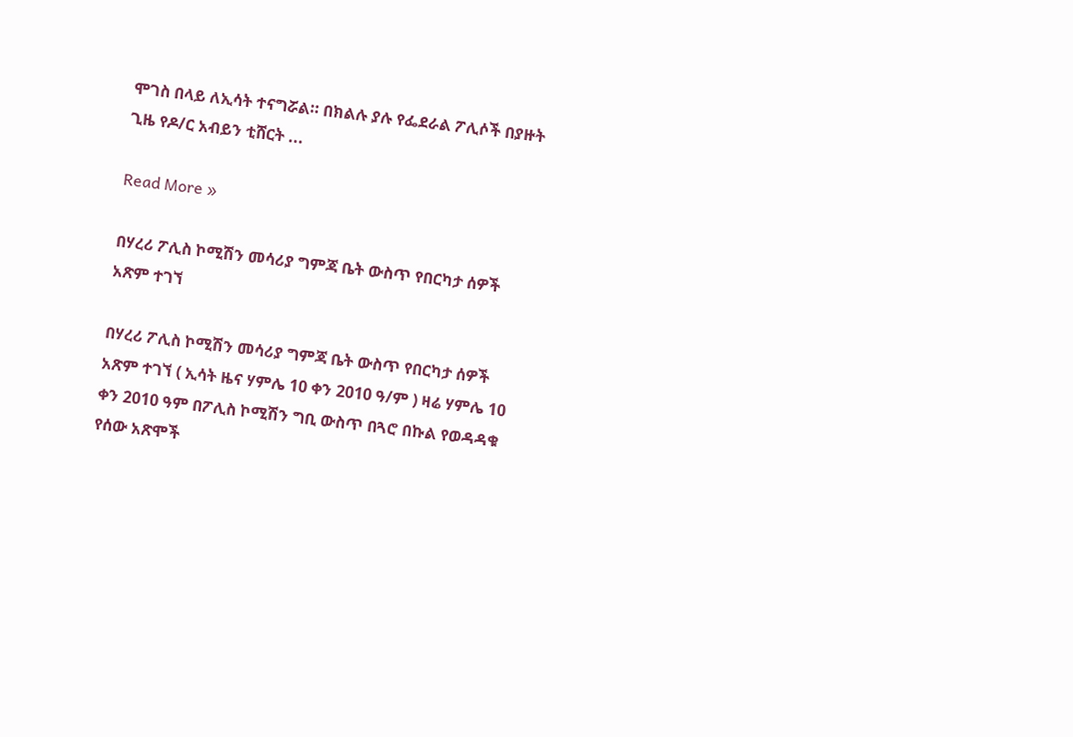ሞገስ በላይ ለኢሳት ተናግሯል። በክልሉ ያሉ የፌደራል ፖሊሶች በያዙት ጊዜ የዶ/ር አብይን ቲሸርት ...

Read More »

በሃረሪ ፖሊስ ኮሚሽን መሳሪያ ግምጃ ቤት ውስጥ የበርካታ ሰዎች አጽም ተገኘ

በሃረሪ ፖሊስ ኮሚሽን መሳሪያ ግምጃ ቤት ውስጥ የበርካታ ሰዎች አጽም ተገኘ ( ኢሳት ዜና ሃምሌ 10 ቀን 2010 ዓ/ም ) ዛሬ ሃምሌ 10 ቀን 2010 ዓም በፖሊስ ኮሚሽን ግቢ ውስጥ በጓሮ በኩል የወዳዳቁ የሰው አጽሞች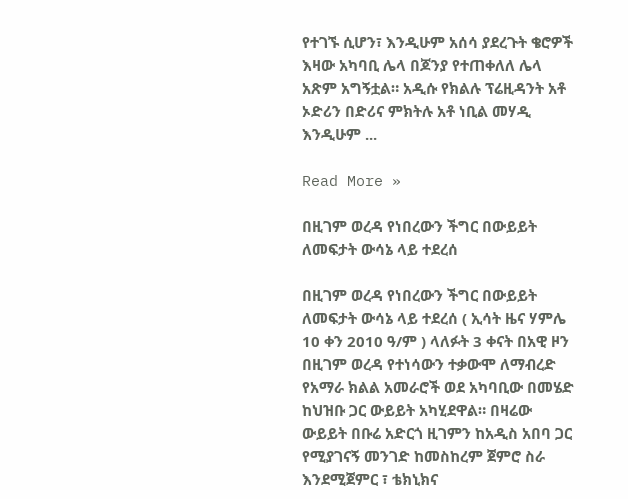የተገኙ ሲሆን፣ እንዲሁም አሰሳ ያደረጉት ቄሮዎች እዛው አካባቢ ሌላ በጆንያ የተጠቀለለ ሌላ አጽም አግኝቷል። አዲሱ የክልሉ ፕሬዚዳንት አቶ ኦድሪን በድሪና ምክትሉ አቶ ነቢል መሃዲ እንዲሁም ...

Read More »

በዚገም ወረዳ የነበረውን ችግር በውይይት ለመፍታት ውሳኔ ላይ ተደረሰ

በዚገም ወረዳ የነበረውን ችግር በውይይት ለመፍታት ውሳኔ ላይ ተደረሰ ( ኢሳት ዜና ሃምሌ 10 ቀን 2010 ዓ/ም ) ላለፉት 3 ቀናት በአዊ ዞን በዚገም ወረዳ የተነሳውን ተቃውሞ ለማብረድ የአማራ ክልል አመራሮች ወደ አካባቢው በመሄድ ከህዝቡ ጋር ውይይት አካሂደዋል። በዛሬው ውይይት በቡሬ አድርጎ ዚገምን ከአዲስ አበባ ጋር የሚያገናኝ መንገድ ከመስከረም ጀምሮ ስራ እንደሚጀምር ፣ ቴክኒክና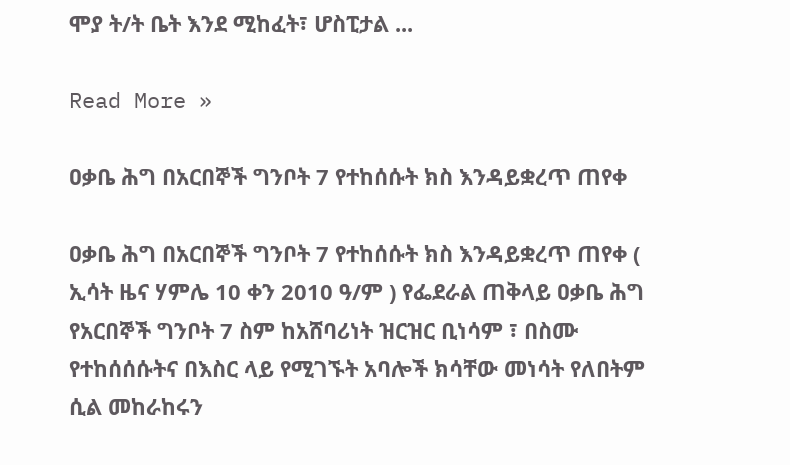ሞያ ት/ት ቤት እንደ ሚከፈት፣ ሆስፒታል ...

Read More »

ዐቃቤ ሕግ በአርበኞች ግንቦት 7 የተከሰሱት ክስ እንዳይቋረጥ ጠየቀ

ዐቃቤ ሕግ በአርበኞች ግንቦት 7 የተከሰሱት ክስ እንዳይቋረጥ ጠየቀ ( ኢሳት ዜና ሃምሌ 10 ቀን 2010 ዓ/ም ) የፌደራል ጠቅላይ ዐቃቤ ሕግ የአርበኞች ግንቦት 7 ስም ከአሸባሪነት ዝርዝር ቢነሳም ፣ በስሙ የተከሰሰሱትና በእስር ላይ የሚገኙት አባሎች ክሳቸው መነሳት የለበትም ሲል መከራከሩን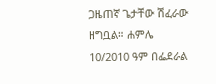ጋዜጠኛ ጌታቸው ሽፈራው ዘግቧል። ሐምሌ 10/2010 ዓም በፌደራል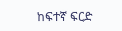ከፍተኛ ፍርድ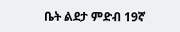ቤት ልደታ ምድብ 19ኛ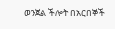ወንጀል ችሎት በአርበኞች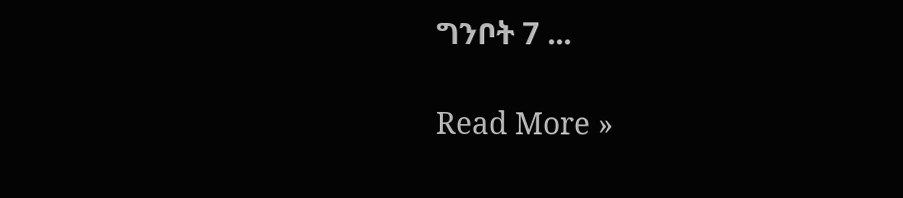ግንቦት 7 ...

Read More »